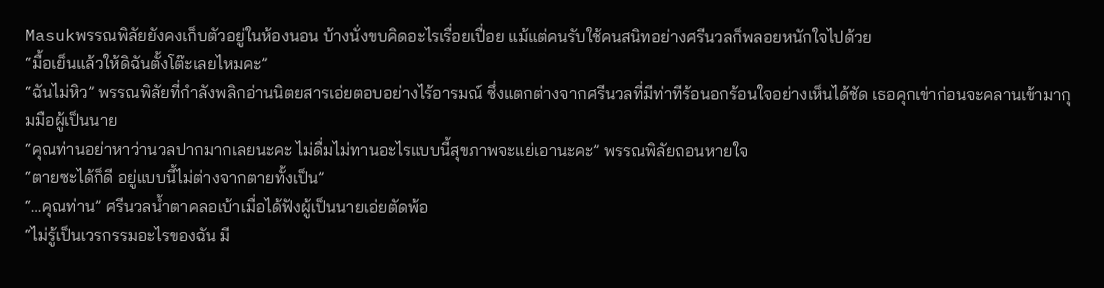Masukพรรณพิลัยยังคงเก็บตัวอยู่ในห้องนอน บ้างนั่งขบคิดอะไรเรื่อยเปื่อย แม้แต่คนรับใช้คนสนิทอย่างศรีนวลก็พลอยหนักใจไปด้วย
“มื้อเย็นแล้วให้ดิฉันตั้งโต๊ะเลยไหมคะ”
“ฉันไม่หิว” พรรณพิลัยที่กำลังพลิกอ่านนิตยสารเอ่ยตอบอย่างไร้อารมณ์ ซึ่งแตกต่างจากศรีนวลที่มีท่าทีร้อนอกร้อนใจอย่างเห็นได้ชัด เธอคุกเข่าก่อนจะคลานเข้ามากุมมือผู้เป็นนาย
“คุณท่านอย่าหาว่านวลปากมากเลยนะคะ ไม่ดื่มไม่ทานอะไรแบบนี้สุขภาพจะแย่เอานะคะ” พรรณพิลัยถอนหายใจ
“ตายซะได้ก็ดี อยู่แบบนี้ไม่ต่างจากตายทั้งเป็น”
“…คุณท่าน” ศรีนวลน้ำตาคลอเบ้าเมื่อได้ฟังผู้เป็นนายเอ่ยตัดพ้อ
“ไม่รู้เป็นเวรกรรมอะไรของฉัน มี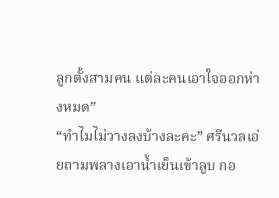ลูกตั้งสามคน แต่ละคนเอาใจออกห่างหมด”
“ทำไมไม่วางลงบ้างละคะ” ศรีนวลเอ่ยถามพลางเอาน้ำเย็นเข้าลูบ กอ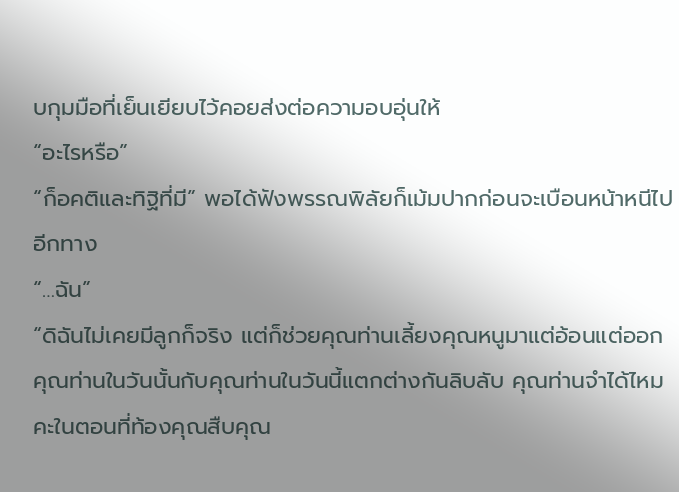บกุมมือที่เย็นเยียบไว้คอยส่งต่อความอบอุ่นให้
“อะไรหรือ”
“ก็อคติและทิฐิที่มี” พอได้ฟังพรรณพิลัยก็เม้มปากก่อนจะเบือนหน้าหนีไปอีกทาง
“…ฉัน”
“ดิฉันไม่เคยมีลูกก็จริง แต่ก็ช่วยคุณท่านเลี้ยงคุณหนูมาแต่อ้อนแต่ออก คุณท่านในวันนั้นกับคุณท่านในวันนี้แตกต่างกันลิบลับ คุณท่านจำได้ไหมคะในตอนที่ท้องคุณสืบคุณ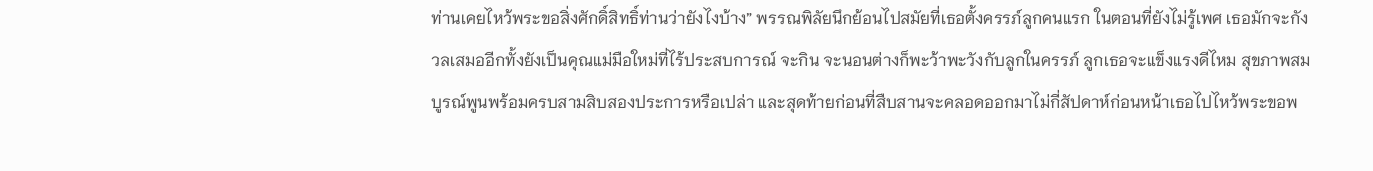ท่านเคยไหว้พระขอสิ่งศักดิ์สิทธิ์ท่านว่ายังไงบ้าง” พรรณพิลัยนึกย้อนไปสมัยที่เธอตั้งครรภ์ลูกคนแรก ในตอนที่ยังไม่รู้เพศ เธอมักจะกังวลเสมออีกทั้งยังเป็นคุณแม่มือใหม่ที่ไร้ประสบการณ์ จะกิน จะนอนต่างก็พะว้าพะวังกับลูกในครรภ์ ลูกเธอจะแข็งแรงดีไหม สุขภาพสมบูรณ์พูนพร้อมครบสามสิบสองประการหรือเปล่า และสุดท้ายก่อนที่สืบสานจะคลอดออกมาไม่กี่สัปดาห์ก่อนหน้าเธอไปไหว้พระขอพ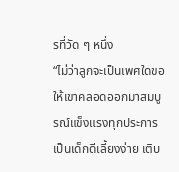รที่วัด ๆ หนึ่ง
“ไม่ว่าลูกจะเป็นเพศใดขอให้เขาคลอดออกมาสมบูรณ์แข็งแรงทุกประการ เป็นเด็กดีเลี้ยงง่าย เติบ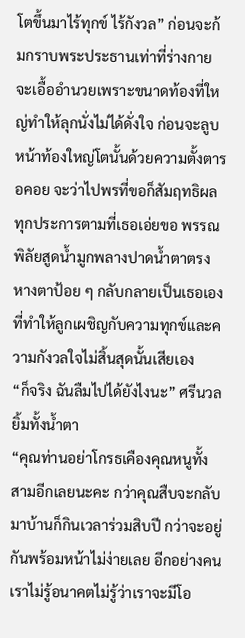โตขึ้นมาไร้ทุกข์ ไร้กังวล” ก่อนจะก้มกราบพระประธานเท่าที่ร่างกายจะเอื้ออำนวยเพราะขนาดท้องที่ใหญ่ทำให้ลุกนั่งไม่ได้ดั่งใจ ก่อนจะลูบหน้าท้องใหญ่โตนั้นด้วยความตั้งตารอคอย จะว่าไปพรที่ขอก็สัมฤทธิผลทุกประการตามที่เธอเอ่ยขอ พรรณพิลัยสูดน้ำมูกพลางปาดน้ำตาตรงหางตาป้อย ๆ กลับกลายเป็นเธอเองที่ทำให้ลูกเผชิญกับความทุกข์และความกังวลใจไม่สิ้นสุดนั้นเสียเอง
“ก็จริง ฉันลืมไปได้ยังไงนะ” ศรีนวลยิ้มทั้งน้ำตา
“คุณท่านอย่าโกรธเคืองคุณหนูทั้งสามอีกเลยนะคะ กว่าคุณสืบจะกลับมาบ้านก็กินเวลาร่วมสิบปี กว่าจะอยู่กันพร้อมหน้าไม่ง่ายเลย อีกอย่างคนเราไม่รู้อนาคตไม่รู้ว่าเราจะมีโอ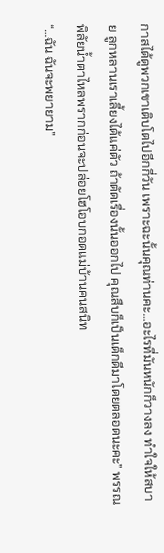กาสได้ดูพวกเขาเติบโตไปอีกกี่วัน เพราะฉะนั้นคุณท่านคะ…อะไรที่มันหนักก็วางลง ทำใจให้สบาย ลูกหลานเราเลี้ยงได้แค่ตัว ถ้าตัดเรื่องนั้นออกไป คุณสืบก็เป็นเด็กดีมาโดยตลอดนะคะ” พรรณพิลัยน้ำตาไหลพรากก่อนจะปล่อยโฮโอบกอดแม่บ้านคนสนิท
“…ฉัน ฉันจะพยายาม”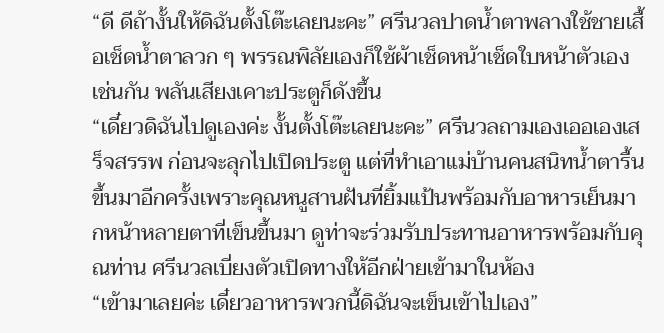“ดี ดีถ้างั้นให้ดิฉันตั้งโต๊ะเลยนะคะ” ศรีนวลปาดน้ำตาพลางใช้ชายเสื้อเช็ดน้ำตาลวก ๆ พรรณพิลัยเองก็ใช้ผ้าเช็ดหน้าเช็ดใบหน้าตัวเองเช่นกัน พลันเสียงเคาะประตูก็ดังขึ้น
“เดี๋ยวดิฉันไปดูเองค่ะ งั้นตั้งโต๊ะเลยนะคะ” ศรีนวลถามเองเออเองเสร็จสรรพ ก่อนจะลุกไปเปิดประตู แต่ที่ทำเอาแม่บ้านคนสนิทน้ำตารื้นขึ้นมาอีกครั้งเพราะคุณหนูสานฝันที่ยิ้มแป้นพร้อมกับอาหารเย็นมากหน้าหลายตาที่เข็นขึ้นมา ดูท่าจะร่วมรับประทานอาหารพร้อมกับคุณท่าน ศรีนวลเบี่ยงตัวเปิดทางให้อีกฝ่ายเข้ามาในห้อง
“เข้ามาเลยค่ะ เดี๋ยวอาหารพวกนี้ดิฉันจะเข็นเข้าไปเอง”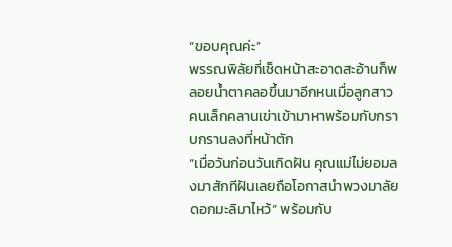“ขอบคุณค่ะ”
พรรณพิลัยที่เช็ดหน้าสะอาดสะอ้านก็พลอยน้ำตาคลอขึ้นมาอีกหนเมื่อลูกสาวคนเล็กคลานเข่าเข้ามาหาพร้อมกับกราบกรานลงที่หน้าตัก
“เมื่อวันก่อนวันเกิดฝัน คุณแม่ไม่ยอมลงมาสักทีฝันเลยถือโอกาสนำพวงมาลัยดอกมะลิมาไหว้” พร้อมกับ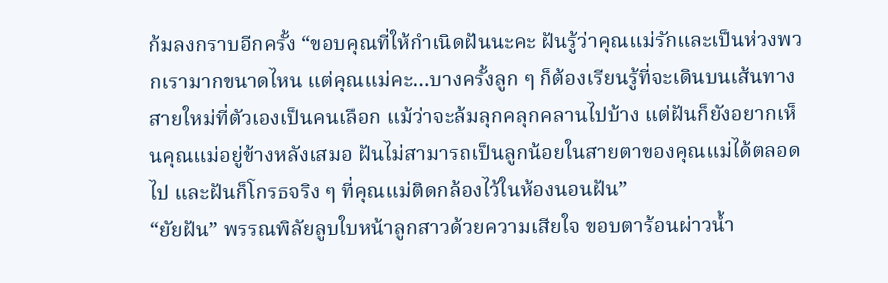ก้มลงกราบอีกครั้ง “ขอบคุณที่ให้กำเนิดฝันนะคะ ฝันรู้ว่าคุณแม่รักและเป็นห่วงพวกเรามากขนาดไหน แต่คุณแม่คะ…บางครั้งลูก ๆ ก็ต้องเรียนรู้ที่จะเดินบนเส้นทางสายใหม่ที่ตัวเองเป็นคนเลือก แม้ว่าจะล้มลุกคลุกคลานไปบ้าง แต่ฝันก็ยังอยากเห็นคุณแม่อยู่ข้างหลังเสมอ ฝันไม่สามารถเป็นลูกน้อยในสายตาของคุณแม่ได้ตลอดไป และฝันก็โกรธจริง ๆ ที่คุณแม่ติดกล้องไว้ในห้องนอนฝัน”
“ยัยฝัน” พรรณพิลัยลูบใบหน้าลูกสาวด้วยความเสียใจ ขอบตาร้อนผ่าวน้ำ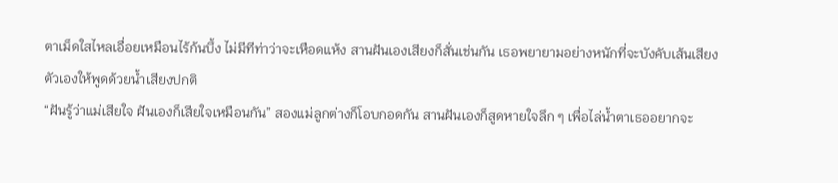ตาเม็ดใสไหลเอื่อยเหมือนไร้ก้นบึ้ง ไม่มีทีท่าว่าจะเหือดแห้ง สานฝันเองเสียงก็สั่นเช่นกัน เธอพยายามอย่างหนักที่จะบังคับเส้นเสียงตัวเองให้พูดด้วยน้ำเสียงปกติ
“ฝันรู้ว่าแม่เสียใจ ฝันเองก็เสียใจเหมือนกัน” สองแม่ลูกต่างก็โอบกอดกัน สานฝันเองก็สูดหายใจลึก ๆ เพื่อไล่น้ำตาเธออยากจะ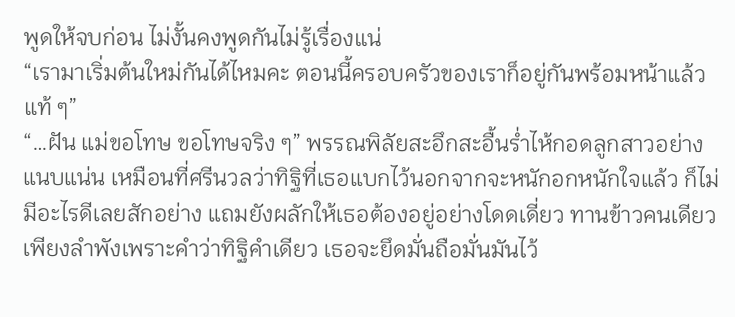พูดให้จบก่อน ไม่งั้นคงพูดกันไม่รู้เรื่องแน่
“เรามาเริ่มต้นใหม่กันได้ไหมคะ ตอนนี้ครอบครัวของเราก็อยู่กันพร้อมหน้าแล้วแท้ ๆ”
“…ฝัน แม่ขอโทษ ขอโทษจริง ๆ” พรรณพิลัยสะอึกสะอื้นร่ำไห้กอดลูกสาวอย่างแนบแน่น เหมือนที่ศรีนวลว่าทิฐิที่เธอแบกไว้นอกจากจะหนักอกหนักใจแล้ว ก็ไม่มีอะไรดีเลยสักอย่าง แถมยังผลักให้เธอต้องอยู่อย่างโดดเดี่ยว ทานข้าวคนเดียวเพียงลำพังเพราะคำว่าทิฐิคำเดียว เธอจะยึดมั่นถือมั่นมันไว้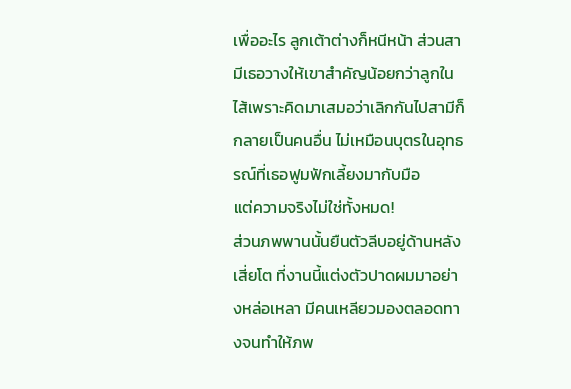เพื่ออะไร ลูกเต้าต่างก็หนีหน้า ส่วนสามีเธอวางให้เขาสำคัญน้อยกว่าลูกในไส้เพราะคิดมาเสมอว่าเลิกกันไปสามีก็กลายเป็นคนอื่น ไม่เหมือนบุตรในอุทธรณ์ที่เธอฟูมฟักเลี้ยงมากับมือ
แต่ความจริงไม่ใช่ทั้งหมด!
ส่วนภพพานนั้นยืนตัวลีบอยู่ด้านหลังเสี่ยโต ที่งานนี้แต่งตัวปาดผมมาอย่างหล่อเหลา มีคนเหลียวมองตลอดทางจนทำให้ภพ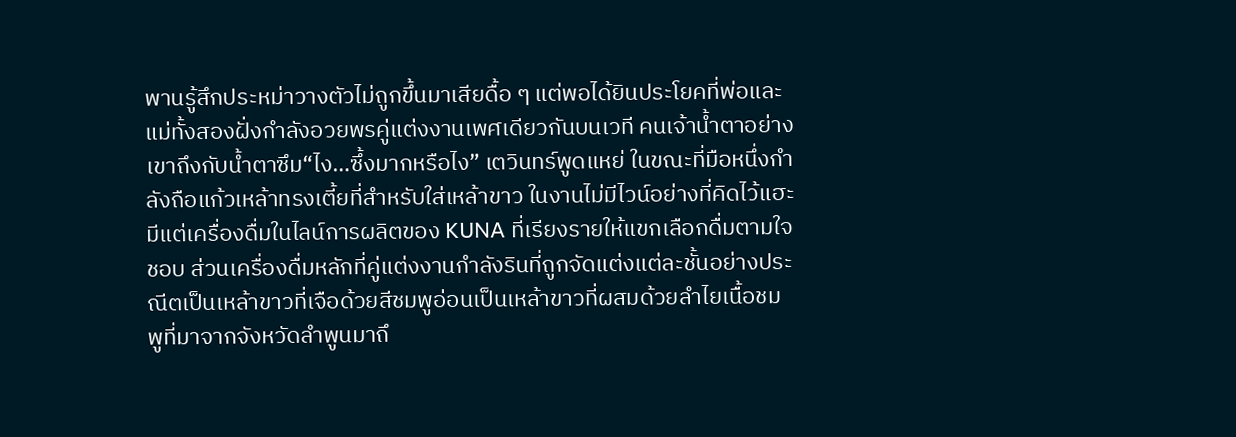พานรู้สึกประหม่าวางตัวไม่ถูกขึ้นมาเสียดื้อ ๆ แต่พอได้ยินประโยคที่พ่อและแม่ทั้งสองฝั่งกำลังอวยพรคู่แต่งงานเพศเดียวกันบนเวที คนเจ้าน้ำตาอย่างเขาถึงกับน้ำตาซึม“ไง…ซึ้งมากหรือไง” เตวินทร์พูดแหย่ ในขณะที่มือหนึ่งกำลังถือแก้วเหล้าทรงเตี้ยที่สำหรับใส่เหล้าขาว ในงานไม่มีไวน์อย่างที่คิดไว้แฮะ มีแต่เครื่องดื่มในไลน์การผลิตของ KUNA ที่เรียงรายให้แขกเลือกดื่มตามใจชอบ ส่วนเครื่องดื่มหลักที่คู่แต่งงานกำลังรินที่ถูกจัดแต่งแต่ละชั้นอย่างประณีตเป็นเหล้าขาวที่เจือด้วยสีชมพูอ่อนเป็นเหล้าขาวที่ผสมด้วยลำไยเนื้อชมพูที่มาจากจังหวัดลำพูนมาถึ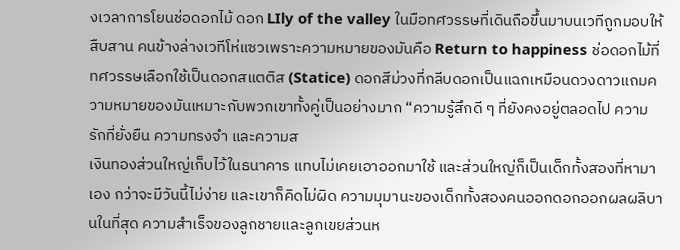งเวลาการโยนช่อดอกไม้ ดอก LIly of the valley ในมือทศวรรษที่เดินถือขึ้นมาบนเวทีถูกมอบให้สืบสาน คนข้างล่างเวทีโห่แซวเพราะความหมายของมันคือ Return to happiness ช่อดอกไม้ที่ทศวรรษเลือกใช้เป็นดอกสแตติส (Statice) ดอกสีม่วงที่กลีบดอกเป็นแฉกเหมือนดวงดาวแถมความหมายของมันเหมาะกับพวกเขาทั้งคู่เป็นอย่างมาก “ความรู้สึกดี ๆ ที่ยังคงอยู่ตลอดไป ความรักที่ยั่งยืน ความทรงจำ และความส
เงินทองส่วนใหญ่เก็บไว้ในธนาคาร แทบไม่เคยเอาออกมาใช้ และส่วนใหญ่ก็เป็นเด็กทั้งสองที่หามาเอง กว่าจะมีวันนี้ไม่ง่าย และเขาก็คิดไม่ผิด ความมุมานะของเด็กทั้งสองคนออกดอกออกผลผลิบานในที่สุด ความสำเร็จของลูกชายและลูกเขยส่วนห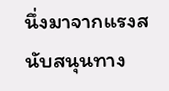นึ่งมาจากแรงสนับสนุนทาง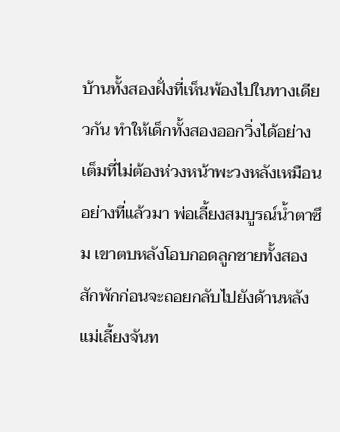บ้านทั้งสองฝั่งที่เห็นพ้องไปในทางเดียวกัน ทำให้เด็กทั้งสองออกวิ่งได้อย่างเต็มที่ไม่ต้องห่วงหน้าพะวงหลังเหมือนอย่างที่แล้วมา พ่อเลี้ยงสมบูรณ์น้ำตาซึม เขาตบหลังโอบกอดลูกชายทั้งสองสักพักก่อนจะถอยกลับไปยังด้านหลัง แม่เลี้ยงจันท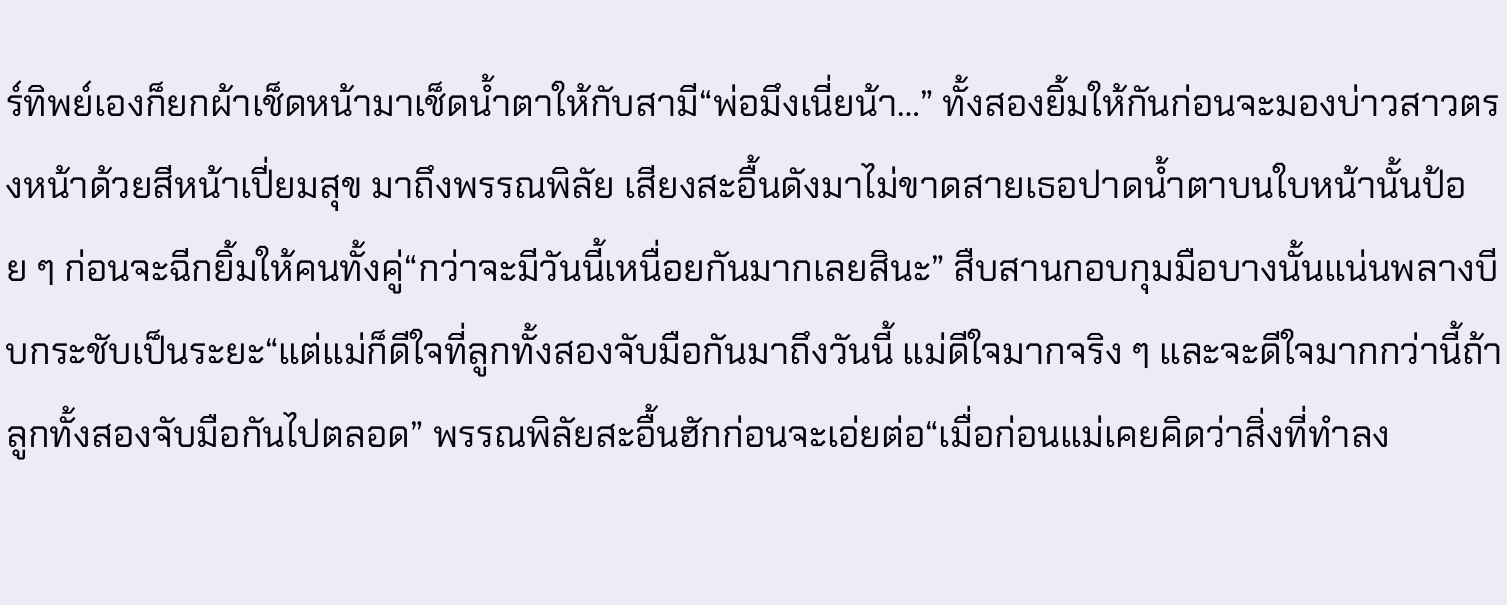ร์ทิพย์เองก็ยกผ้าเช็ดหน้ามาเช็ดน้ำตาให้กับสามี“พ่อมึงเนี่ยน้า…” ทั้งสองยิ้มให้กันก่อนจะมองบ่าวสาวตรงหน้าด้วยสีหน้าเปี่ยมสุข มาถึงพรรณพิลัย เสียงสะอื้นดังมาไม่ขาดสายเธอปาดน้ำตาบนใบหน้านั้นป้อย ๆ ก่อนจะฉีกยิ้มให้คนทั้งคู่“กว่าจะมีวันนี้เหนื่อยกันมากเลยสินะ” สืบสานกอบกุมมือบางนั้นแน่นพลางบีบกระชับเป็นระยะ“แต่แม่ก็ดีใจที่ลูกทั้งสองจับมือกันมาถึงวันนี้ แม่ดีใจมากจริง ๆ และจะดีใจมากกว่านี้ถ้าลูกทั้งสองจับมือกันไปตลอด” พรรณพิลัยสะอื้นฮักก่อนจะเอ่ยต่อ“เมื่อก่อนแม่เคยคิดว่าสิ่งที่ทำลง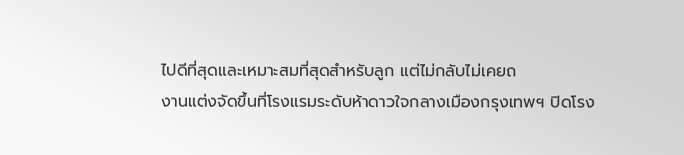ไปดีที่สุดและเหมาะสมที่สุดสำหรับลูก แต่ไม่กลับไม่เคยถ
งานแต่งจัดขึ้นที่โรงแรมระดับห้าดาวใจกลางเมืองกรุงเทพฯ ปิดโรง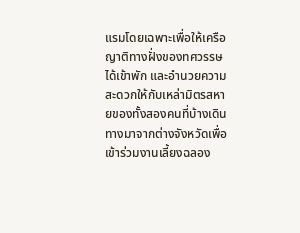แรมโดยเฉพาะเพื่อให้เครือญาติทางฝั่งของทศวรรษได้เข้าพัก และอำนวยความสะดวกให้กับเหล่ามิตรสหายของทั้งสองคนที่บ้างเดินทางมาจากต่างจังหวัดเพื่อเข้าร่วมงานเลี้ยงฉลอง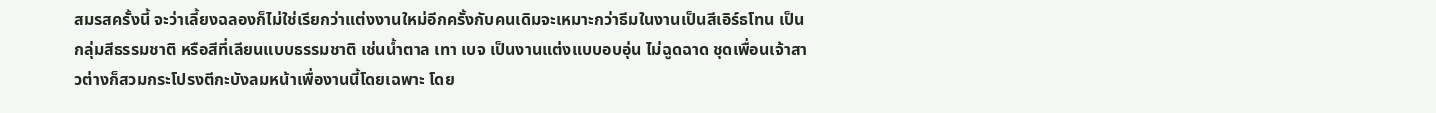สมรสครั้งนี้ จะว่าเลี้ยงฉลองก็ไม่ใช่เรียกว่าแต่งงานใหม่อีกครั้งกับคนเดิมจะเหมาะกว่าธีมในงานเป็นสีเอิร์ธโทน เป็นกลุ่มสีธรรมชาติ หรือสีที่เลียนแบบธรรมชาติ เช่นน้ำตาล เทา เบจ เป็นงานแต่งแบบอบอุ่น ไม่ฉูดฉาด ชุดเพื่อนเจ้าสาวต่างก็สวมกระโปรงตีกะบังลมหน้าเพื่องานนี้โดยเฉพาะ โดย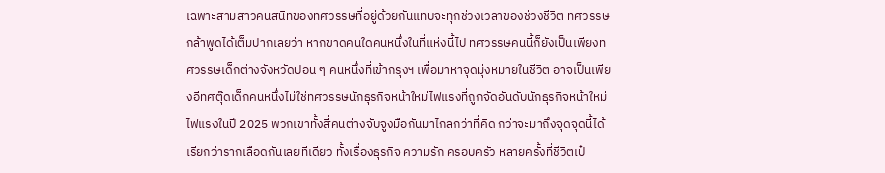เฉพาะสามสาวคนสนิทของทศวรรษที่อยู่ด้วยกันแทบจะทุกช่วงเวลาของช่วงชีวิต ทศวรรษกล้าพูดได้เต็มปากเลยว่า หากขาดคนใดคนหนึ่งในที่แห่งนี้ไป ทศวรรษคนนี้ก็ยังเป็นเพียงทศวรรษเด็กต่างจังหวัดปอน ๆ คนหนึ่งที่เข้ากรุงฯ เพื่อมาหาจุดมุ่งหมายในชีวิต อาจเป็นเพียงอีทศตุ๊ดเด็กคนหนึ่งไม่ใช่ทศวรรษนักธุรกิจหน้าใหม่ไฟแรงที่ถูกจัดอันดับนักธุรกิจหน้าใหม่ไฟแรงในปี 2025 พวกเขาทั้งสี่คนต่างจับจูงมือกันมาไกลกว่าที่คิด กว่าจะมาถึงจุดจุดนี้ได้เรียกว่ารากเลือดกันเลยทีเดียว ทั้งเรื่องธุรกิจ ความรัก ครอบครัว หลายครั้งที่ชีวิตเป๋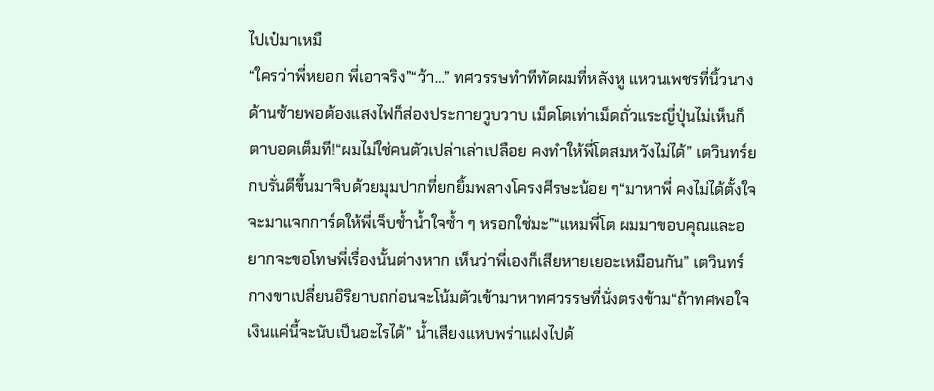ไปเป๋มาเหมื
“ใครว่าพี่หยอก พี่เอาจริง”“ว้า…” ทศวรรษทำทีทัดผมที่หลังหู แหวนเพชรที่นิ้วนางด้านซ้ายพอต้องแสงไฟก็ส่องประกายวูบวาบ เม็ดโตเท่าเม็ดถั่วแระญี่ปุ่นไม่เห็นก็ตาบอดเต็มที!“ผมไม่ใช่คนตัวเปล่าเล่าเปลือย คงทำให้พี่โตสมหวังไม่ได้” เตวินทร์ยกบรั่นดีขึ้นมาจิบด้วยมุมปากที่ยกยิ้มพลางโครงศีรษะน้อย ๆ“มาหาพี่ คงไม่ได้ตั้งใจจะมาแจกการ์ดให้พี่เจ็บช้ำน้ำใจซ้ำ ๆ หรอกใช่มะ”“แหมพี่โต ผมมาขอบคุณและอยากจะขอโทษพี่เรื่องนั้นต่างหาก เห็นว่าพี่เองก็เสียหายเยอะเหมือนกัน” เตวินทร์กางขาเปลี่ยนอิริยาบถก่อนจะโน้มตัวเข้ามาหาทศวรรษที่นั่งตรงข้าม“ถ้าทศพอใจ เงินแค่นี้จะนับเป็นอะไรได้” น้ำเสียงแหบพร่าแฝงไปด้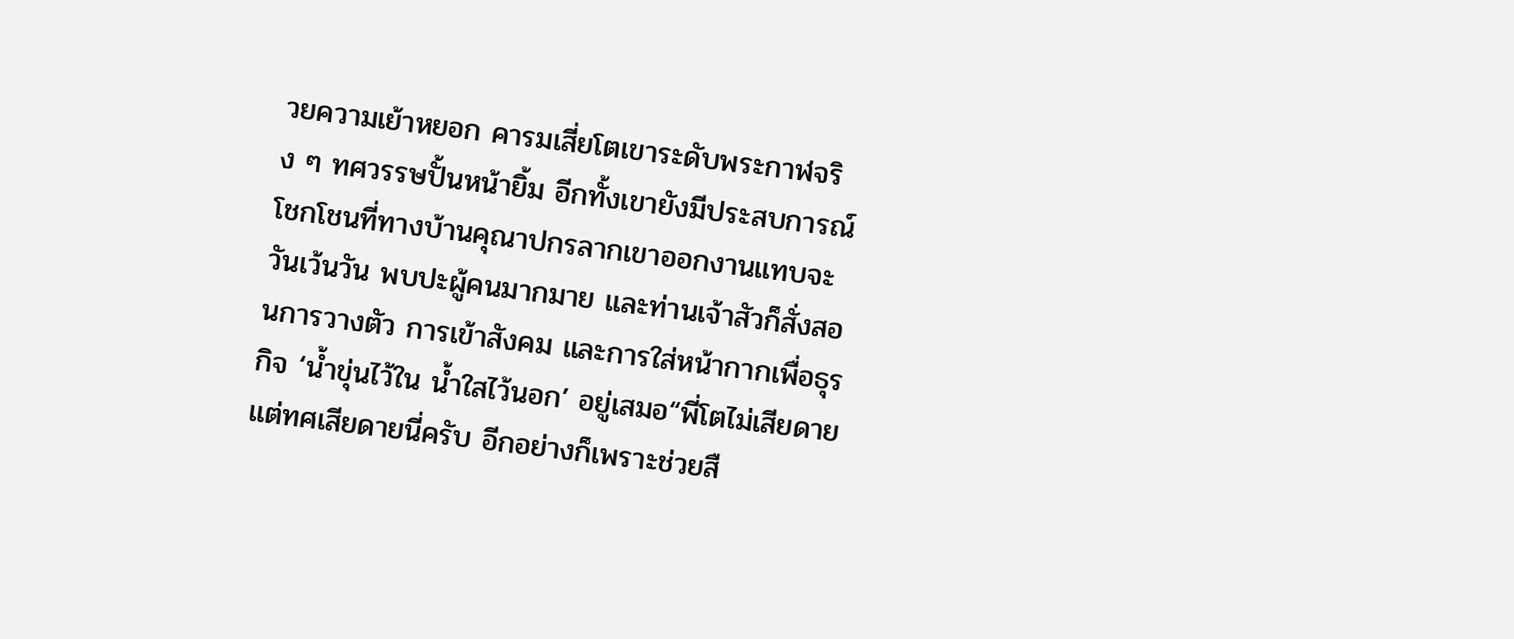วยความเย้าหยอก คารมเสี่ยโตเขาระดับพระกาฬจริง ๆ ทศวรรษปั้นหน้ายิ้ม อีกทั้งเขายังมีประสบการณ์โชกโชนที่ทางบ้านคุณาปกรลากเขาออกงานแทบจะวันเว้นวัน พบปะผู้คนมากมาย และท่านเจ้าสัวก็สั่งสอนการวางตัว การเข้าสังคม และการใส่หน้ากากเพื่อธุรกิจ ‘น้ำขุ่นไว้ใน น้ำใสไว้นอก’ อยู่เสมอ“พี่โตไม่เสียดาย แต่ทศเสียดายนี่ครับ อีกอย่างก็เพราะช่วยสื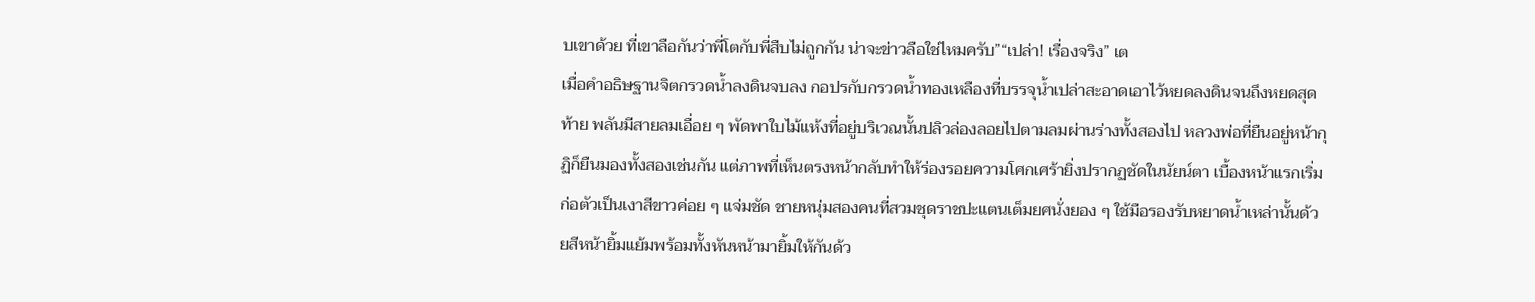บเขาด้วย ที่เขาลือกันว่าพี่โตกับพี่สืบไม่ถูกกัน น่าจะข่าวลือใช่ไหมครับ”“เปล่า! เรื่องจริง” เต
เมื่อคำอธิษฐานจิตกรวดน้ำลงดินจบลง กอปรกับกรวดน้ำทองเหลืองที่บรรจุน้ำเปล่าสะอาดเอาไว้หยดลงดินจนถึงหยดสุดท้าย พลันมีสายลมเอื่อย ๆ พัดพาใบไม้แห้งที่อยู่บริเวณนั้นปลิวล่องลอยไปตามลมผ่านร่างทั้งสองไป หลวงพ่อที่ยืนอยู่หน้ากุฏิก็ยืนมองทั้งสองเช่นกัน แต่ภาพที่เห็นตรงหน้ากลับทำให้ร่องรอยความโศกเศร้ายิ่งปรากฏชัดในนัยน์ตา เบื้องหน้าแรกเริ่มก่อตัวเป็นเงาสีขาวค่อย ๆ แจ่มชัด ชายหนุ่มสองคนที่สวมชุดราชปะแตนเต็มยศนั่งยอง ๆ ใช้มือรองรับหยาดน้ำเหล่านั้นด้วยสีหน้ายิ้มแย้มพร้อมทั้งหันหน้ามายิ้มให้กันด้ว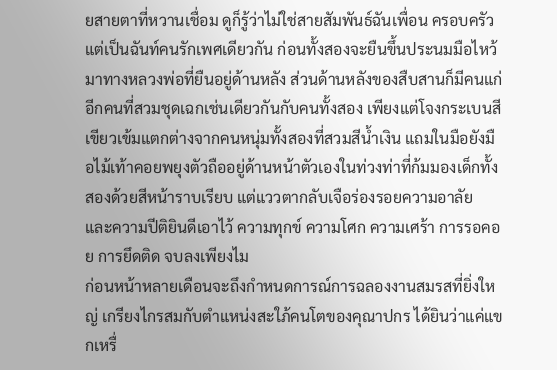ยสายตาที่หวานเชื่อม ดูก็รู้ว่าไม่ใช่สายสัมพันธ์ฉันเพื่อน ครอบครัว แต่เป็นฉันท์คนรักเพศเดียวกัน ก่อนทั้งสองจะยืนขึ้นประนมมือไหว้มาทางหลวงพ่อที่ยืนอยู่ด้านหลัง ส่วนด้านหลังของสืบสานก็มีคนแก่อีกคนที่สวมชุดเฉกเช่นเดียวกันกับคนทั้งสอง เพียงแต่โจงกระเบนสีเขียวเข้มแตกต่างจากคนหนุ่มทั้งสองที่สวมสีน้ำเงิน แถมในมือยังมือไม้เท้าคอยพยุงตัวถืออยู่ด้านหน้าตัวเองในท่วงท่าที่ก้มมองเด็กทั้งสองด้วยสีหน้าราบเรียบ แต่แววตากลับเจือร่องรอยความอาลัย และความปีติยินดีเอาไว้ ความทุกข์ ความโศก ความเศร้า การรอคอย การยึดติด จบลงเพียงไม
ก่อนหน้าหลายเดือนจะถึงกำหนดการณ์การฉลองงานสมรสที่ยิ่งใหญ่ เกรียงไกรสมกับตำแหน่งสะใภ้คนโตของคุณาปกร ได้ยินว่าแค่แขกเหรื่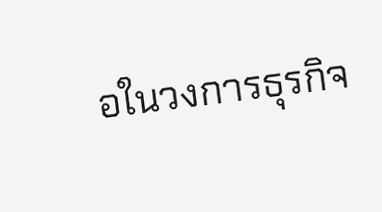อในวงการธุรกิจ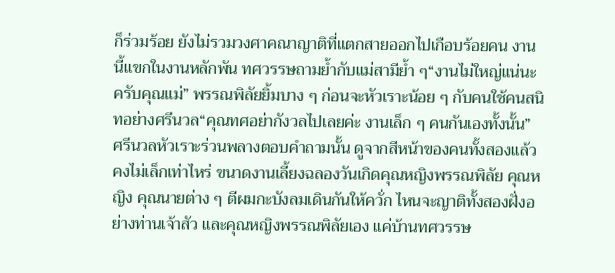ก็ร่วมร้อย ยังไม่รวมวงศาคณาญาติที่แตกสายออกไปเกือบร้อยคน งานนี้แขกในงานหลักพัน ทศวรรษถามย้ำกับแม่สามีย้ำ ๆ“งานไม่ใหญ่แน่นะครับคุณแม่” พรรณพิลัยยิ้มบาง ๆ ก่อนจะหัวเราะน้อย ๆ กับคนใช้คนสนิทอย่างศรีนวล“คุณทศอย่ากังวลไปเลยค่ะ งานเล็ก ๆ คนกันเองทั้งนั้น” ศรีนวลหัวเราะร่วนพลางตอบคำถามนั้น ดูจากสีหน้าของคนทั้งสองแล้ว คงไม่เล็กเท่าไหร่ ขนาดงานเลี้ยงฉลองวันเกิดคุณหญิงพรรณพิลัย คุณหญิง คุณนายต่าง ๆ ตีผมกะบังลมเดินกันให้ควั่ก ไหนจะญาติทั้งสองฝั่งอย่างท่านเจ้าสัว และคุณหญิงพรรณพิลัยเอง แค่บ้านทศวรรษ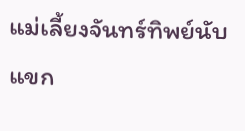แม่เลี้ยงจันทร์ทิพย์นับแขก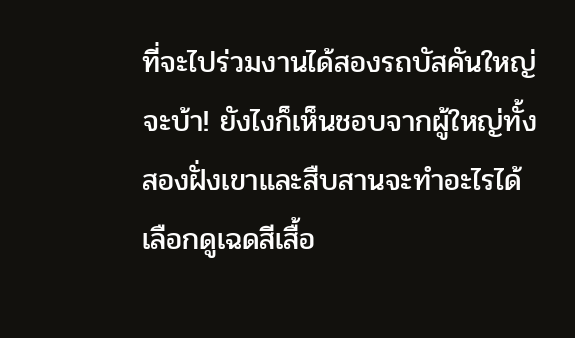ที่จะไปร่วมงานได้สองรถบัสคันใหญ่ จะบ้า! ยังไงก็เห็นชอบจากผู้ใหญ่ทั้งสองฝั่งเขาและสืบสานจะทำอะไรได้ เลือกดูเฉดสีเสื้อ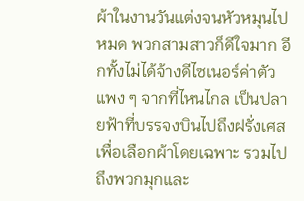ผ้าในงานวันแต่งจนหัวหมุนไปหมด พวกสามสาวก็ดีใจมาก อีกทั้งไม่ได้จ้างดีไซเนอร์ค่าตัวแพง ๆ จากที่ไหนไกล เป็นปลายฟ้าที่บรรจงบินไปถึงฝรั่งเศสเพื่อเลือกผ้าโดยเฉพาะ รวมไปถึงพวกมุกและ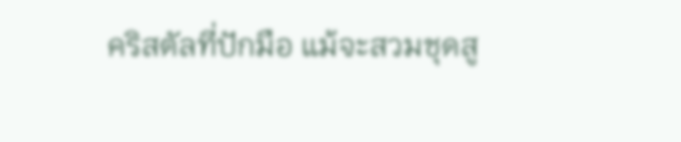คริสตัลที่ปักมือ แม้จะสวมชุดสู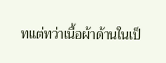ทแต่ทว่าเนื้อผ้าด้านในเป็